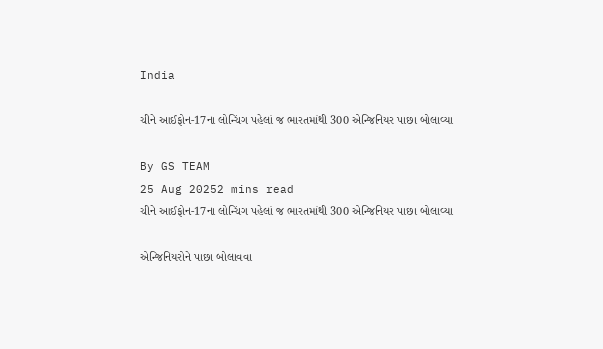India

ચીને આઈફોન-17ના લોન્ચિંગ પહેલાં જ ભારતમાંથી 300 એન્જિનિયર પાછા બોલાવ્યા

By GS TEAM
25 Aug 20252 mins read
ચીને આઈફોન-17ના લોન્ચિંગ પહેલાં જ ભારતમાંથી 300 એન્જિનિયર પાછા બોલાવ્યા

એન્જિનિયરોને પાછા બોલાવવા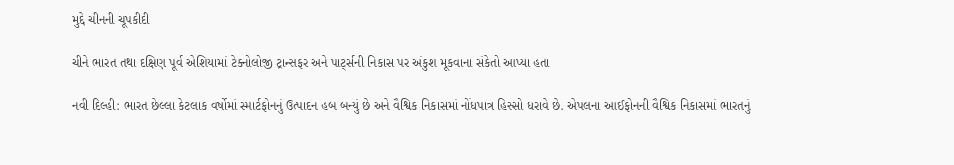મુદ્દે ચીનની ચૂપકીદી

ચીને ભારત તથા દક્ષિણ પૂર્વ એશિયામાં ટેક્નોલોજી ટ્રાન્સફર અને પાર્ટ્સની નિકાસ પર અંકુશ મૂકવાના સંકેતો આપ્યા હતા

નવી દિલ્હી: ભારત છેલ્લા કેટલાક વર્ષોમાં સ્માર્ટફોનનું ઉત્પાદન હબ બન્યું છે અને વૈશ્વિક નિકાસમાં નોંધપાત્ર હિસ્સો ધરાવે છે. એપલના આઈફોનની વૈશ્વિક નિકાસમાં ભારતનું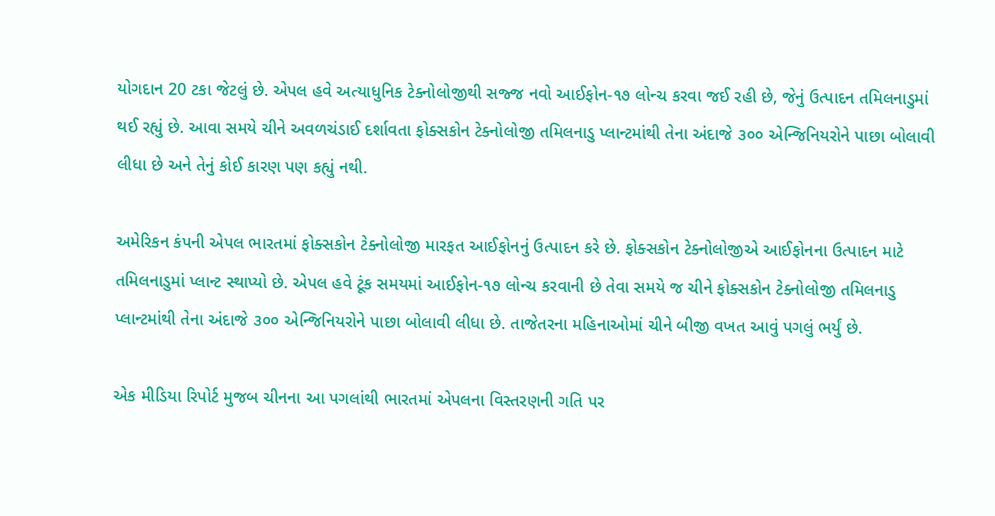યોગદાન 20 ટકા જેટલું છે. એપલ હવે અત્યાધુનિક ટેક્નોલોજીથી સજ્જ નવો આઈફોન-૧૭ લોન્ચ કરવા જઈ રહી છે, જેનું ઉત્પાદન તમિલનાડુમાં થઈ રહ્યું છે. આવા સમયે ચીને અવળચંડાઈ દર્શાવતા ફોક્સકોન ટેક્નોલોજી તમિલનાડુ પ્લાન્ટમાંથી તેના અંદાજે ૩૦૦ એન્જિનિયરોને પાછા બોલાવી લીધા છે અને તેનું કોઈ કારણ પણ કહ્યું નથી.

અમેરિકન કંપની એપલ ભારતમાં ફોક્સકોન ટેક્નોલોજી મારફત આઈફોનનું ઉત્પાદન કરે છે. ફોક્સકોન ટેક્નોલોજીએ આઈફોનના ઉત્પાદન માટે તમિલનાડુમાં પ્લાન્ટ સ્થાપ્યો છે. એપલ હવે ટૂંક સમયમાં આઈફોન-૧૭ લોન્ચ કરવાની છે તેવા સમયે જ ચીને ફોક્સકોન ટેક્નોલોજી તમિલનાડુ પ્લાન્ટમાંથી તેના અંદાજે ૩૦૦ એન્જિનિયરોને પાછા બોલાવી લીધા છે. તાજેતરના મહિનાઓમાં ચીને બીજી વખત આવું પગલું ભર્યું છે.

એક મીડિયા રિપોર્ટ મુજબ ચીનના આ પગલાંથી ભારતમાં એપલના વિસ્તરણની ગતિ પર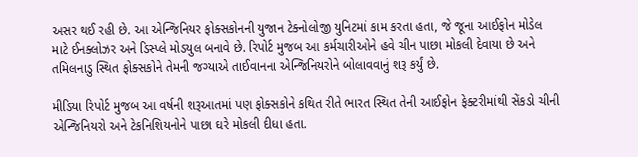અસર થઈ રહી છે. આ એન્જિનિયર ફોક્સકોનની યુજાન ટેક્નોલોજી યુનિટમાં કામ કરતા હતા, જે જૂના આઈફોન મોડેલ માટે ઈનક્લોઝર અને ડિસ્પ્લે મોડયુલ બનાવે છે. રિપોર્ટ મુજબ આ કર્મચારીઓને હવે ચીન પાછા મોકલી દેવાયા છે અને તમિલનાડુ સ્થિત ફોક્સકોને તેમની જગ્યાએ તાઈવાનના એન્જિનિયરોને બોલાવવાનું શરૂ કર્યું છે.

મીડિયા રિપોર્ટ મુજબ આ વર્ષની શરૂઆતમાં પણ ફોક્સકોને કથિત રીતે ભારત સ્થિત તેની આઈફોન ફેક્ટરીમાંથી સેંકડો ચીની એન્જિનિયરો અને ટેકનિશિયનોને પાછા ઘરે મોકલી દીધા હતા.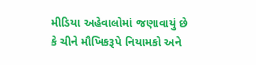મીડિયા અહેવાલોમાં જણાવાયું છે કે ચીને મૌખિકરૂપે નિયામકો અને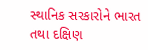સ્થાનિક સરકારોને ભારત તથા દક્ષિણ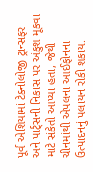પૂર્વ એશિયામાં ટેક્નોલોજી ટ્રાન્સફર અને પાર્ટ્સની નિકાસ પર અંકુશ મૂકવા માટે સંકેતો આપ્યા હતા, જેથી ચીનમાંથી એપલના આઈફોનના ઉત્પાદનનું પલાયન રોકી શકાય.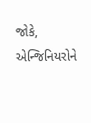જોકે, એન્જિનિયરોને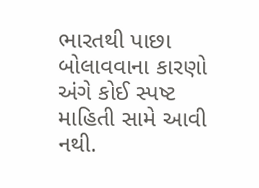ભારતથી પાછા બોલાવવાના કારણો અંગે કોઈ સ્પષ્ટ માહિતી સામે આવી નથી.